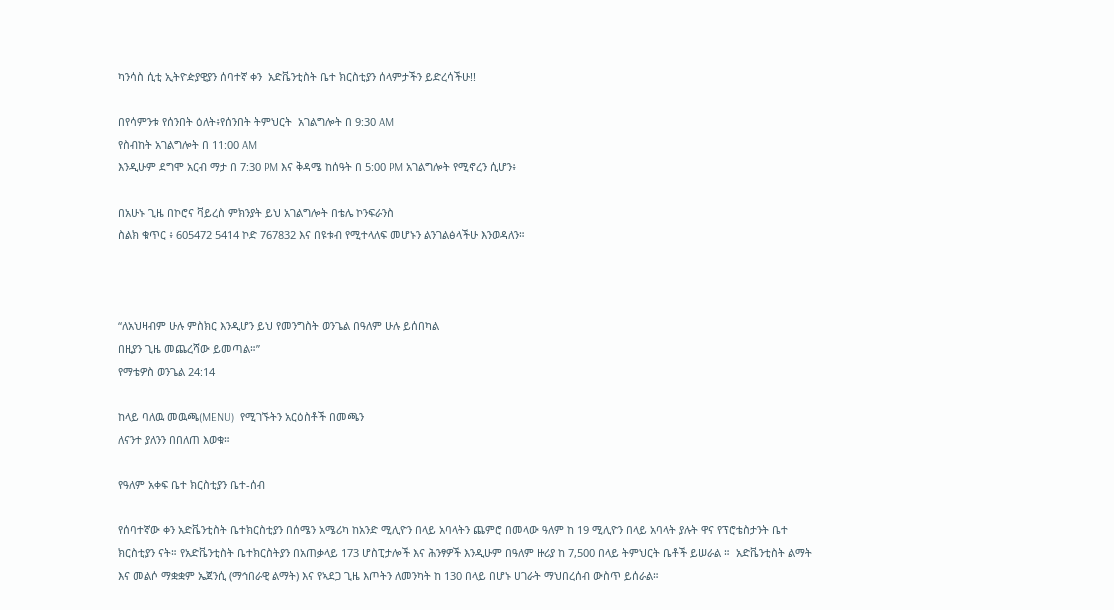ካንሳስ ሲቲ ኢትዮዽያዊያን ሰባተኛ ቀን  አድቬንቲስት ቤተ ክርስቲያን ሰላምታችን ይድረሳችሁ!!

በየሳምንቱ የሰንበት ዕለት፥የሰንበት ትምህርት  አገልግሎት በ 9:30 AM
የስብከት አገልግሎት በ 11:00 AM
እንዲሁም ደግሞ አርብ ማታ በ 7:30 PM እና ቅዳሜ ከሰዓት በ 5:00 PM አገልግሎት የሚኖረን ሲሆን፥

በአሁኑ ጊዜ በኮሮና ቫይረስ ምክንያት ይህ አገልግሎት በቴሌ ኮንፍራንስ
ስልክ ቁጥር ፥ 605472 5414 ኮድ 767832 እና በዩቱብ የሚተላለፍ መሆኑን ልንገልፅላችሁ እንወዳለን።



“ለአህዛብም ሁሉ ምስክር እንዲሆን ይህ የመንግስት ወንጌል በዓለም ሁሉ ይሰበካል
በዚያን ጊዜ መጨረሻው ይመጣል።”
የማቴዎስ ወንጌል 24:14

ከላይ ባለዉ መዉጫ(MENU)  የሚገኙትን አርዕስቶች በመጫን
ለናንተ ያለንን በበለጠ እወቁ።

የዓለም አቀፍ ቤተ ክርስቲያን ቤተ-ሰብ

የሰባተኛው ቀን አድቬንቲስት ቤተክርስቲያን በሰሜን አሜሪካ ከአንድ ሚሊዮን በላይ አባላትን ጨምሮ በመላው ዓለም ከ 19 ሚሊዮን በላይ አባላት ያሉት ዋና የፕሮቴስታንት ቤተ ክርስቲያን ናት። የአድቬንቲስት ቤተክርስትያን በአጠቃላይ 173 ሆስፒታሎች እና ሕንፃዎች እንዲሁም በዓለም ዙሪያ ከ 7,500 በላይ ትምህርት ቤቶች ይሠራል ።  አድቬንቲስት ልማት እና መልሶ ማቋቋም ኤጀንሲ (ማኅበራዊ ልማት) እና የኣደጋ ጊዜ እጦትን ለመንካት ከ 130 በላይ በሆኑ ሀገራት ማህበረሰብ ውስጥ ይሰራል።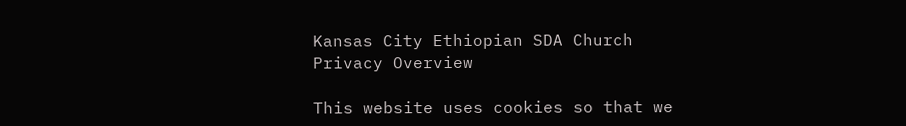Kansas City Ethiopian SDA Church
Privacy Overview

This website uses cookies so that we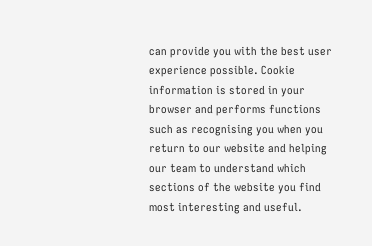can provide you with the best user experience possible. Cookie information is stored in your browser and performs functions such as recognising you when you return to our website and helping our team to understand which sections of the website you find most interesting and useful.